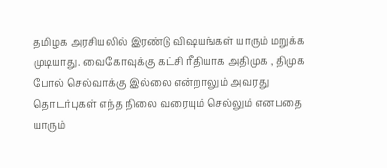தமிழக அரசியலில் இரண்டு விஷயங்கள் யாரும் மறுக்க முடியாது. வைகோவுக்கு கட்சி ரீதியாக அதிமுக , திமுக போல் செல்வாக்கு இல்லை என்றாலும் அவரது தொடர்புகள் எந்த நிலை வரையும் செல்லும் எனபதை யாரும்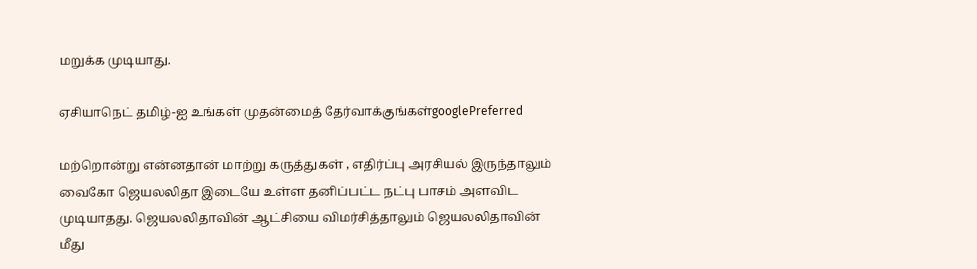மறுக்க முடியாது.

ஏசியாநெட் தமிழ்-ஐ உங்கள் முதன்மைத் தேர்வாக்குங்கள்googlePreferred

மற்றொன்று என்னதான் மாற்று கருத்துகள் , எதிர்ப்பு அரசியல் இருந்தாலும் வைகோ ஜெயலலிதா இடையே உள்ள தனிப்பட்ட நட்பு பாசம் அளவிட முடியாதது. ஜெயலலிதாவின் ஆட்சியை விமர்சித்தாலும் ஜெயலலிதாவின் மீது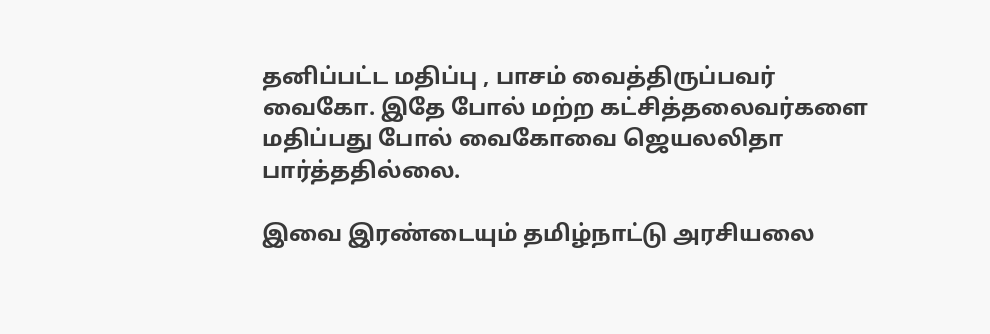தனிப்பட்ட மதிப்பு , பாசம் வைத்திருப்பவர் வைகோ. இதே போல் மற்ற கட்சித்தலைவர்களை மதிப்பது போல் வைகோவை ஜெயலலிதா பார்த்ததில்லை.

இவை இரண்டையும் தமிழ்நாட்டு அரசியலை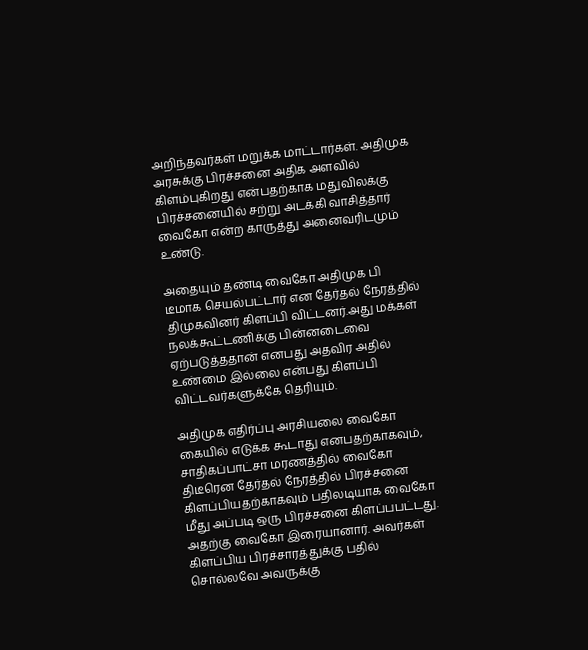அறிந்தவர்கள் மறுக்க மாட்டார்கள். அதிமுக அரசுக்கு பிரச்சனை அதிக அளவில் கிளம்புகிறது என்பதற்காக மதுவிலக்கு பிரச்சனையில் சற்று அடக்கி வாசித்தார் வைகோ என்ற காருத்து அனைவரிடமும் உண்டு.

அதையும் தண்டி வைகோ அதிமுக பி டீமாக செயல்பட்டார் என தேர்தல் நேரத்தில் திமுகவினர் கிளப்பி விட்டனர்.அது மக்கள் நலக்கூட்டணிக்கு பின்னடைவை ஏற்படுத்ததான் எனபது அதவிர அதில் உண்மை இல்லை என்பது கிளப்பி விட்டவர்களுக்கே தெரியும்.

அதிமுக எதிர்ப்பு அரசியலை வைகோ கையில் எடுக்க கூடாது எனபதற்காகவும், சாதிகப்பாட்சா மரணத்தில் வைகோ திடீரென தேர்தல் நேரத்தில் பிரச்சனை கிளப்பியதற்காகவும் பதிலடியாக வைகோ மீது அப்படி ஒரு பிரச்சனை கிளப்பபட்டது. அதற்கு வைகோ இரையானார். அவர்கள் கிளப்பிய பிரச்சாரத்துக்கு பதில் சொல்லவே அவருக்கு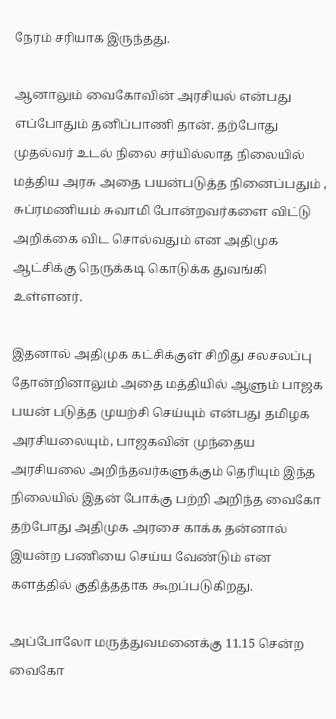நேரம் சரியாக இருந்தது.

ஆனாலும் வைகோவின் அரசியல் என்பது எப்போதும் தனிப்பாணி தான். தற்போது முதல்வர் உடல் நிலை சர்யில்லாத நிலையில் மத்திய அரசு அதை பயன்படுத்த நினைப்பதும் , சுப்ரமணியம் சுவாமி போன்றவர்களை விட்டு அறிக்கை விட சொல்வதும் என அதிமுக ஆட்சிக்கு நெருக்கடி கொடுக்க துவங்கி உள்ளனர்.

இதனால் அதிமுக கட்சிக்குள் சிறிது சலசலப்பு தோன்றினாலும் அதை மத்தியில் ஆளும் பாஜக பயன் படுத்த முயற்சி செய்யும் என்பது தமிழக அரசியலையும், பாஜகவின் முந்தைய அரசியலை அறிந்தவர்களுக்கும் தெரியும் இந்த நிலையில் இதன் போக்கு பற்றி அறிந்த வைகோ தற்போது அதிமுக அரசை காக்க தன்னால் இயன்ற பணியை செய்ய வேண்டும் என களத்தில் குதித்ததாக கூறப்படுகிறது.

அப்போலோ மருத்துவமனைக்கு 11.15 சென்ற வைகோ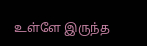உள்ளே இருந்த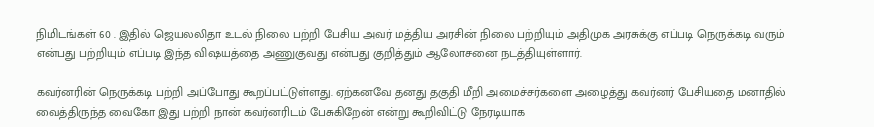நிமிடங்கள் 60 . இதில் ஜெயலலிதா உடல் நிலை பற்றி பேசிய அவர் மத்திய அரசின் நிலை பற்றியும் அதிமுக அரசுக்கு எப்படி நெருக்கடி வரும் என்பது பற்றியும் எப்படி இந்த விஷயத்தை அணுகுவது என்பது குறித்தும் ஆலோசனை நடத்தியுள்ளார்.

கவர்னரின் நெருக்கடி பற்றி அப்போது கூறப்பட்டுள்ளது. ஏற்கனவே தனது தகுதி மீறி அமைச்சர்களை அழைத்து கவர்னர் பேசியதை மனாதில் வைத்திருந்த வைகோ இது பற்றி நான் கவர்னரிடம் பேசுகிறேன் என்று கூறிவிட்டு நேரடியாக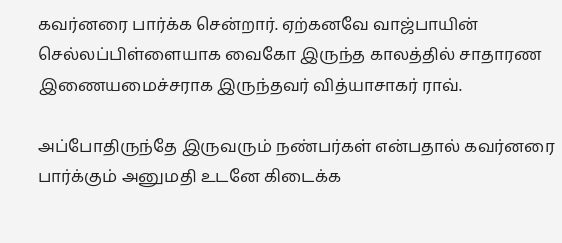கவர்னரை பார்க்க சென்றார். ஏற்கனவே வாஜ்பாயின் செல்லப்பிள்ளையாக வைகோ இருந்த காலத்தில் சாதாரண இணையமைச்சராக இருந்தவர் வித்யாசாகர் ராவ்.

அப்போதிருந்தே இருவரும் நண்பர்கள் என்பதால் கவர்னரை பார்க்கும் அனுமதி உடனே கிடைக்க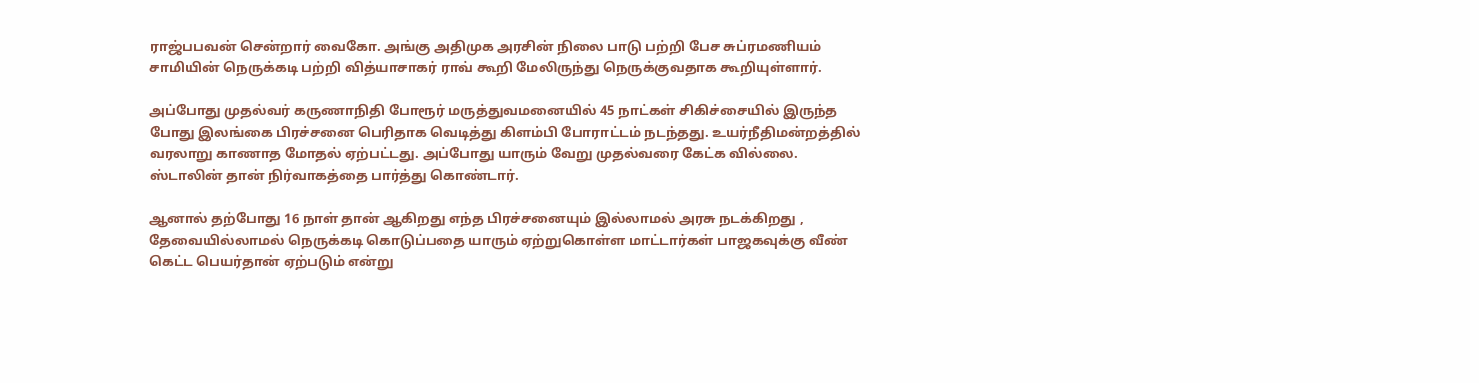ராஜ்பபவன் சென்றார் வைகோ. அங்கு அதிமுக அரசின் நிலை பாடு பற்றி பேச சுப்ரமணியம் சாமியின் நெருக்கடி பற்றி வித்யாசாகர் ராவ் கூறி மேலிருந்து நெருக்குவதாக கூறியுள்ளார்.

அப்போது முதல்வர் கருணாநிதி போரூர் மருத்துவமனையில் 45 நாட்கள் சிகிச்சையில் இருந்த போது இலங்கை பிரச்சனை பெரிதாக வெடித்து கிளம்பி போராட்டம் நடந்தது. உயர்நீதிமன்றத்தில் வரலாறு காணாத மோதல் ஏற்பட்டது. அப்போது யாரும் வேறு முதல்வரை கேட்க வில்லை. ஸ்டாலின் தான் நிர்வாகத்தை பார்த்து கொண்டார்.

ஆனால் தற்போது 16 நாள் தான் ஆகிறது எந்த பிரச்சனையும் இல்லாமல் அரசு நடக்கிறது , தேவையில்லாமல் நெருக்கடி கொடுப்பதை யாரும் ஏற்றுகொள்ள மாட்டார்கள் பாஜகவுக்கு வீண் கெட்ட பெயர்தான் ஏற்படும் என்று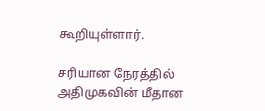கூறியுள்ளார்.

சரியான நேரத்தில் அதிமுகவின் மீதான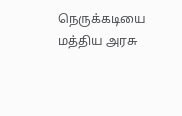நெருக்கடியை மத்திய அரசு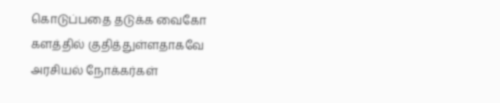கொடுப்பதை தடுக்க வைகோ களத்தில் குதித்துள்ளதாகவே அரசியல் நோக்கர்கள்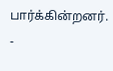பார்க்கின்றனர். -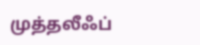முத்தலீஃப்